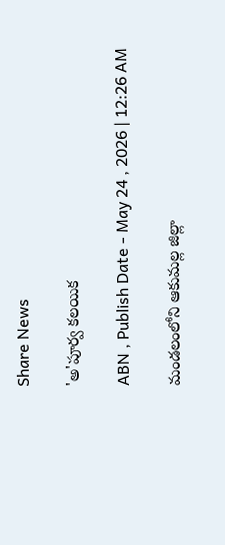Share News

'అ'పూర్వ కలయిక

ABN , Publish Date - May 24 , 2026 | 12:26 AM

మండలంలోని ఆకుమల్ల జిల్లా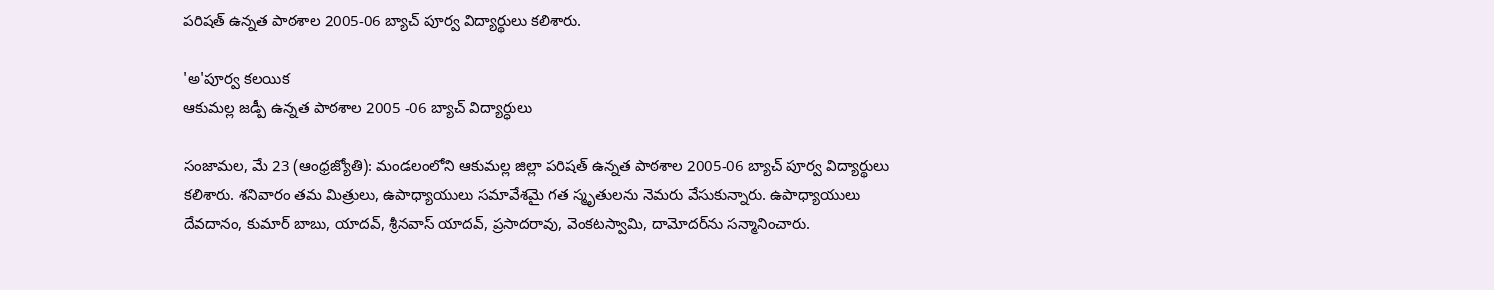పరిషత్‌ ఉన్నత పాఠశాల 2005-06 బ్యాచ్‌ పూర్వ విద్యార్థులు కలిశారు.

'అ'పూర్వ కలయిక
ఆకుమల్ల జడ్పీ ఉన్నత పాఠశాల 2005 -06 బ్యాచ్‌ విద్యార్ధులు

సంజామల, మే 23 (ఆంధ్రజ్యోతి): మండలంలోని ఆకుమల్ల జిల్లా పరిషత్‌ ఉన్నత పాఠశాల 2005-06 బ్యాచ్‌ పూర్వ విద్యార్థులు కలిశారు. శనివారం తమ మిత్రులు, ఉపాధ్యాయులు సమావేశమై గత స్మృతులను నెమరు వేసుకున్నారు. ఉపాధ్యాయులు దేవదానం, కుమార్‌ బాబు, యాదవ్‌, శ్రీనవాస్‌ యాదవ్‌, ప్రసాదరావు, వెంకటస్వామి, దామోదర్‌ను సన్మానించారు.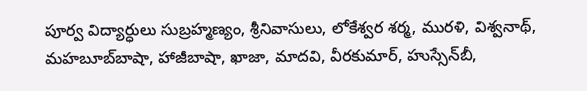పూర్వ విద్యార్ధులు సుబ్రహ్మణ్యం, శ్రీనివాసులు, లోకేశ్వర శర్మ, మురళి, విశ్వనాథ్‌, మహబూబ్‌బాషా, హాజీబాషా, ఖాజా, మాదవి, వీరకుమార్‌, హుస్సేన్‌బీ,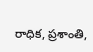రాధిక, ప్రశాంతి,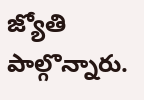జ్యోతి పాల్గొన్నారు.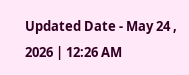Updated Date - May 24 , 2026 | 12:26 AM